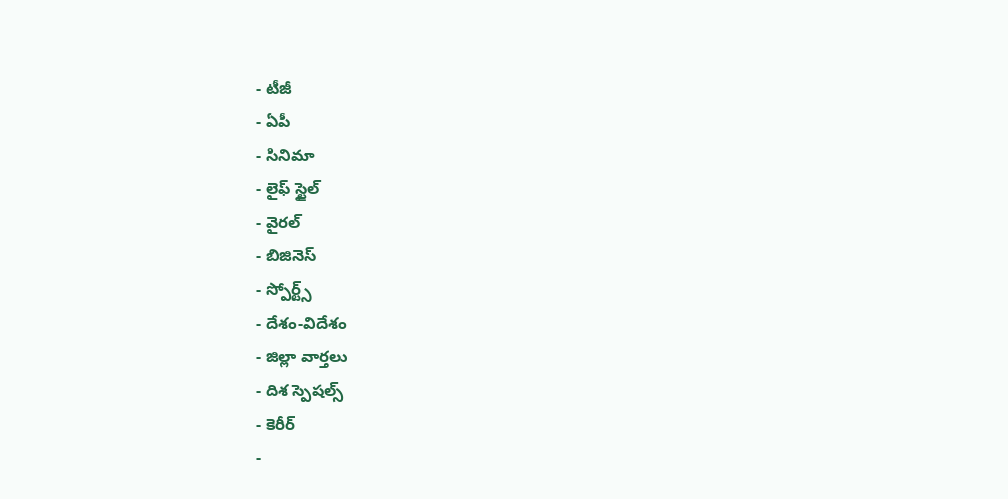- టీజీ
- ఏపీ
- సినిమా
- లైఫ్ స్టైల్
- వైరల్
- బిజినెస్
- స్పోర్ట్స్
- దేశం-విదేశం
- జిల్లా వార్తలు
- దిశ స్పెషల్స్
- కెరీర్
-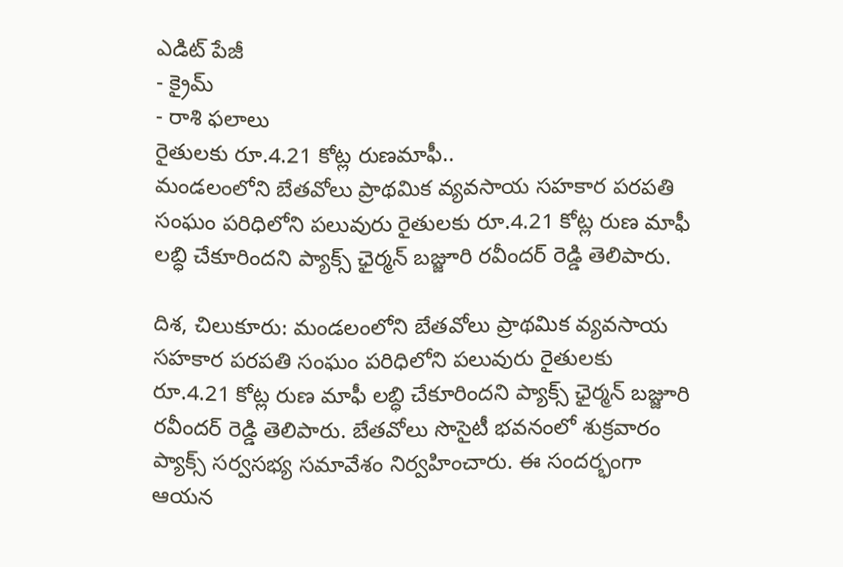ఎడిట్ పేజీ
- క్రైమ్
- రాశి ఫలాలు
రైతులకు రూ.4.21 కోట్ల రుణమాఫీ..
మండలంలోని బేతవోలు ప్రాథమిక వ్యవసాయ సహకార పరపతి సంఘం పరిధిలోని పలువురు రైతులకు రూ.4.21 కోట్ల రుణ మాఫీ లబ్ధి చేకూరిందని ప్యాక్స్ ఛైర్మన్ బజ్జూరి రవీందర్ రెడ్డి తెలిపారు.

దిశ, చిలుకూరు: మండలంలోని బేతవోలు ప్రాథమిక వ్యవసాయ సహకార పరపతి సంఘం పరిధిలోని పలువురు రైతులకు రూ.4.21 కోట్ల రుణ మాఫీ లబ్ధి చేకూరిందని ప్యాక్స్ ఛైర్మన్ బజ్జూరి రవీందర్ రెడ్డి తెలిపారు. బేతవోలు సొసైటీ భవనంలో శుక్రవారం ప్యాక్స్ సర్వసభ్య సమావేశం నిర్వహించారు. ఈ సందర్భంగా ఆయన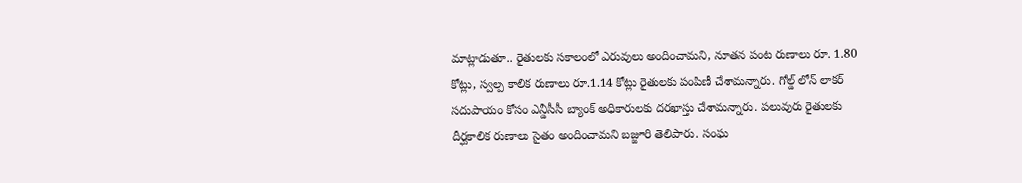మాట్లాడుతూ.. రైతులకు సకాలంలో ఎరువులు అందించామని, నూతన పంట రుణాలు రూ. 1.80 కోట్లు, స్వల్ప కాలిక రుణాలు రూ.1.14 కోట్లు రైతులకు పంపిణీ చేశామన్నారు. గోల్డ్ లోన్ లాకర్ సదుపాయం కోసం ఎన్డీసీసీ బ్యాంక్ అధికారులకు దరఖాస్తు చేశామన్నారు. పలువురు రైతులకు దీర్ఘకాలిక రుణాలు సైతం అందించామని బజ్జూరి తెలిపారు. సంఘ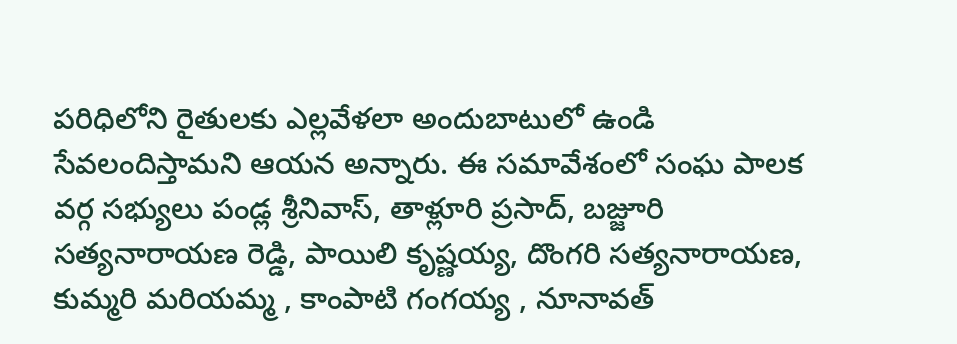పరిధిలోని రైతులకు ఎల్లవేళలా అందుబాటులో ఉండి సేవలందిస్తామని ఆయన అన్నారు. ఈ సమావేశంలో సంఘ పాలక వర్గ సభ్యులు పండ్ల శ్రీనివాస్, తాళ్లూరి ప్రసాద్, బజ్జూరి సత్యనారాయణ రెడ్డి, పాయిలి కృష్ణయ్య, దొంగరి సత్యనారాయణ, కుమ్మరి మరియమ్మ , కాంపాటి గంగయ్య , నూనావత్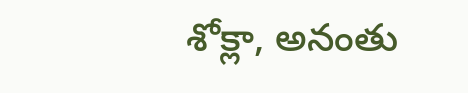శోక్లా, అనంతు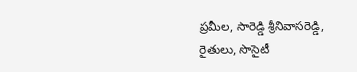ప్రమీల, సారెడ్డి శ్రీనివాసరెడ్డి, రైతులు, సొసైటీ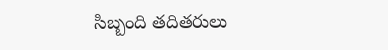సిబ్బంది తదితరులు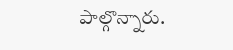పాల్గొన్నారు.